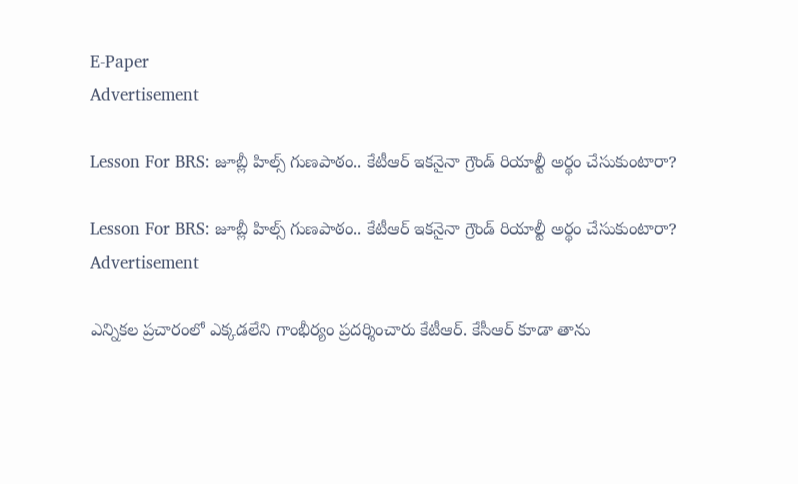E-Paper
Advertisement

Lesson For BRS: జూబ్లీ హిల్స్ గుణపాఠం.. కేటీఆర్ ఇకనైనా గ్రౌండ్ రియాల్టీ అర్థం చేసుకుంటారా?

Lesson For BRS: జూబ్లీ హిల్స్ గుణపాఠం.. కేటీఆర్ ఇకనైనా గ్రౌండ్ రియాల్టీ అర్థం చేసుకుంటారా?
Advertisement

ఎన్నికల ప్రచారంలో ఎక్కడలేని గాంభీర్యం ప్రదర్శించారు కేటీఆర్. కేసీఆర్ కూడా తాను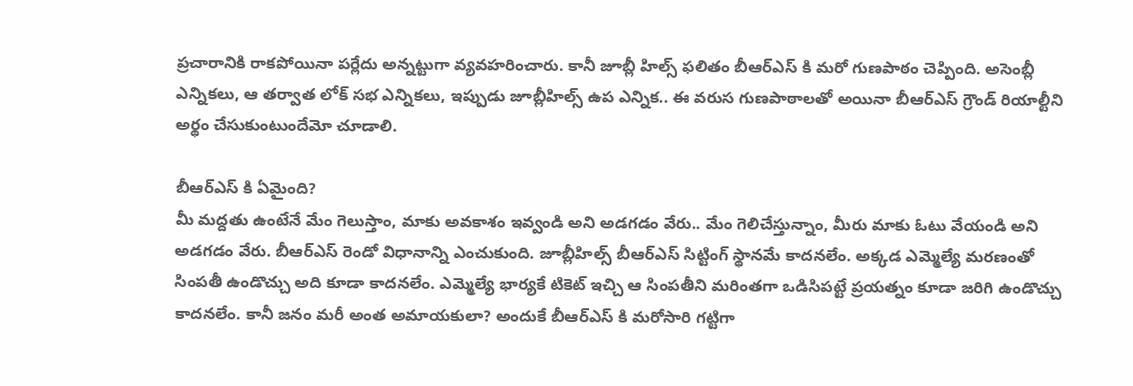ప్రచారానికి రాకపోయినా పర్లేదు అన్నట్టుగా వ్యవహరించారు. కానీ జూబ్లీ హిల్స్ ఫలితం బీఆర్ఎస్ కి మరో గుణపాఠం చెప్పింది. అసెంబ్లీ ఎన్నికలు, ఆ తర్వాత లోక్ సభ ఎన్నికలు, ఇప్పుడు జూబ్లీహిల్స్ ఉప ఎన్నిక.. ఈ వరుస గుణపాఠాలతో అయినా బీఆర్ఎస్ గ్రౌండ్ రియాల్టీని అర్థం చేసుకుంటుందేమో చూడాలి.

బీఆర్ఎస్ కి ఏమైంది?
మీ మద్దతు ఉంటేనే మేం గెలుస్తాం, మాకు అవకాశం ఇవ్వండి అని అడగడం వేరు.. మేం గెలిచేస్తున్నాం, మీరు మాకు ఓటు వేయండి అని అడగడం వేరు. బీఆర్ఎస్ రెండో విధానాన్ని ఎంచుకుంది. జూబ్లీహిల్స్ బీఆర్ఎస్ సిట్టింగ్ స్థానమే కాదనలేం. అక్కడ ఎమ్మెల్యే మరణంతో సింపతీ ఉండొచ్చు అది కూడా కాదనలేం. ఎమ్మెల్యే భార్యకే టికెట్ ఇచ్చి ఆ సింపతీని మరింతగా ఒడిసిపట్టే ప్రయత్నం కూడా జరిగి ఉండొచ్చు కాదనలేం. కానీ జనం మరీ అంత అమాయకులా? అందుకే బీఆర్ఎస్ కి మరోసారి గట్టిగా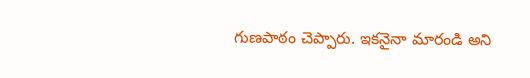గుణపాఠం చెప్పారు. ఇకనైనా మారండి అని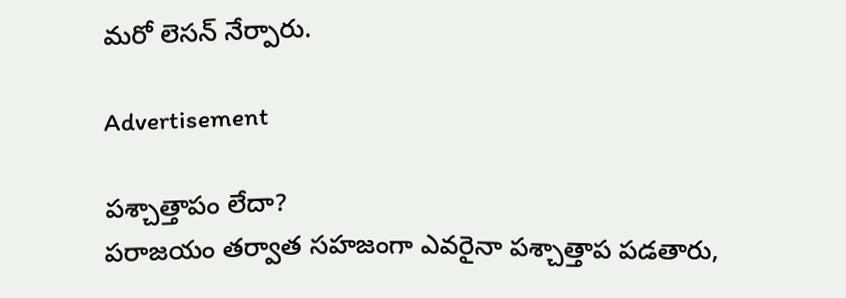మరో లెసన్ నేర్పారు.

Advertisement

పశ్చాత్తాపం లేదా?
పరాజయం తర్వాత సహజంగా ఎవరైనా పశ్చాత్తాప పడతారు,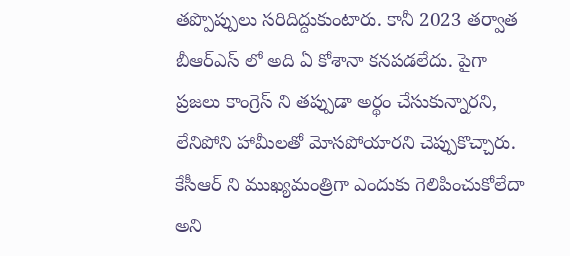తప్పొప్పులు సరిదిద్దుకుంటారు. కానీ 2023 తర్వాత బీఆర్ఎస్ లో అది ఏ కోశానా కనపడలేదు. పైగా ప్రజలు కాంగ్రెస్ ని తప్పుడా అర్థం చేసుకున్నారని, లేనిపోని హామీలతో మోసపోయారని చెప్పుకొచ్చారు. కేసీఆర్ ని ముఖ్యమంత్రిగా ఎందుకు గెలిపించుకోలేదా అని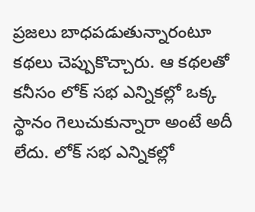ప్రజలు బాధపడుతున్నారంటూ కథలు చెప్పుకొచ్చారు. ఆ కథలతో కనీసం లోక్ సభ ఎన్నికల్లో ఒక్క స్థానం గెలుచుకున్నారా అంటే అదీ లేదు. లోక్ సభ ఎన్నికల్లో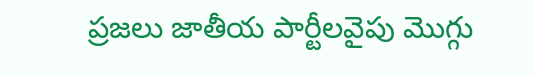ప్రజలు జాతీయ పార్టీలవైపు మొగ్గు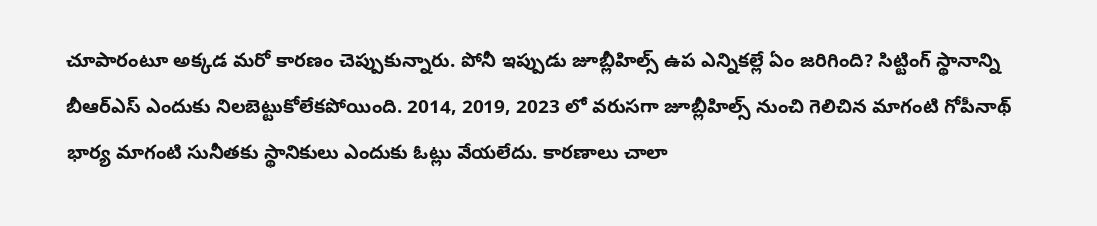చూపారంటూ అక్కడ మరో కారణం చెప్పుకున్నారు. పోనీ ఇప్పుడు జూబ్లీహిల్స్ ఉప ఎన్నికల్లే ఏం జరిగింది? సిట్టింగ్ స్థానాన్ని బీఆర్ఎస్ ఎందుకు నిలబెట్టుకోలేకపోయింది. 2014, 2019, 2023 లో వరుసగా జూబ్లీహిల్స్ నుంచి గెలిచిన మాగంటి గోపీనాథ్ భార్య మాగంటి సునీతకు స్థానికులు ఎందుకు ఓట్లు వేయలేదు. కారణాలు చాలా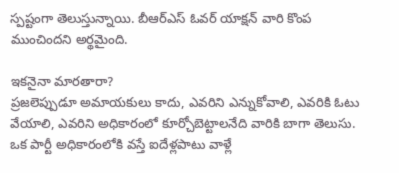స్పష్టంగా తెలుస్తున్నాయి. బీఆర్ఎస్ ఓవర్ యాక్షన్ వారి కొంప ముంచిందని అర్థమైంది.

ఇకనైనా మారతారా?
ప్రజలెప్పుడూ అమాయకులు కాదు, ఎవరిని ఎన్నుకోవాలి, ఎవరికి ఓటు వేయాలి, ఎవరిని అధికారంలో కూర్చోబెట్టాలనేది వారికి బాగా తెలుసు. ఒక పార్టీ అధికారంలోకి వస్తే ఐదేళ్లపాటు వాళ్లే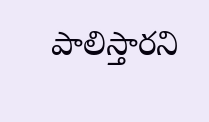పాలిస్తారని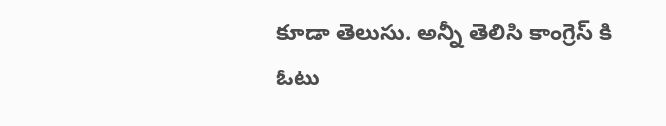కూడా తెలుసు. అన్నీ తెలిసి కాంగ్రెస్ కి ఓటు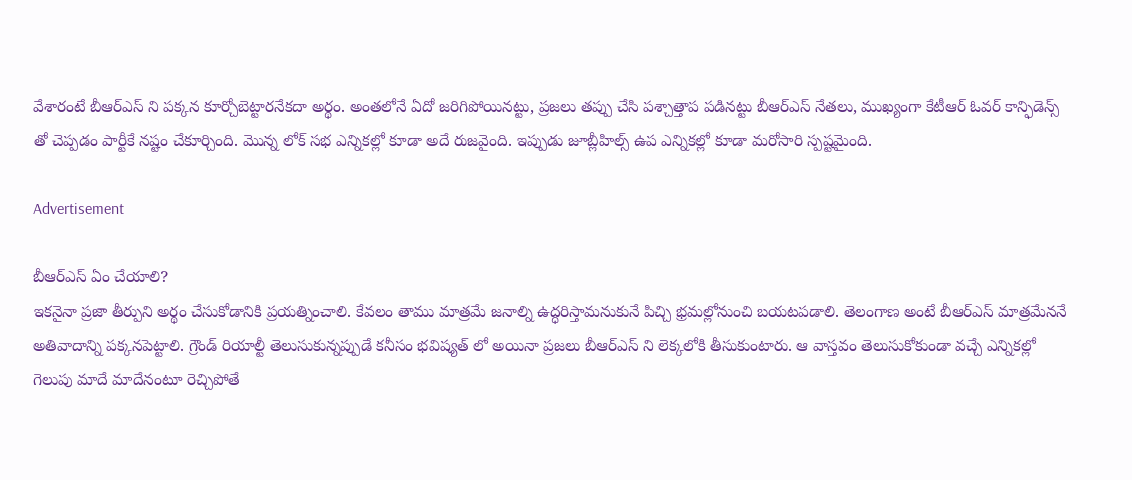వేశారంటే బీఆర్ఎస్ ని పక్కన కూర్చోబెట్టారనేకదా అర్థం. అంతలోనే ఏదో జరిగిపోయినట్టు, ప్రజలు తప్పు చేసి పశ్చాత్తాప పడినట్టు బీఆర్ఎస్ నేతలు, ముఖ్యంగా కేటీఆర్ ఓవర్ కాన్ఫిడెన్స్ తో చెప్పడం పార్టీకే నష్టం చేకూర్చింది. మొన్న లోక్ సభ ఎన్నికల్లో కూడా అదే రుజవైంది. ఇప్పుడు జూబ్లీహిల్స్ ఉప ఎన్నికల్లో కూడా మరోసారి స్పష్టమైంది.

Advertisement

బీఆర్ఎస్ ఏం చేయాలి?
ఇకనైనా ప్రజా తీర్పుని అర్థం చేసుకోడానికి ప్రయత్నించాలి. కేవలం తాము మాత్రమే జనాల్ని ఉద్ధరిస్తామనుకునే పిచ్చి భ్రమల్లోనుంచి బయటపడాలి. తెలంగాణ అంటే బీఆర్ఎస్ మాత్రమేననే అతివాదాన్ని పక్కనపెట్టాలి. గ్రౌండ్ రియాల్టీ తెలుసుకున్నప్పుడే కనీసం భవిష్యత్ లో అయినా ప్రజలు బీఆర్ఎస్ ని లెక్కలోకి తీసుకుంటారు. ఆ వాస్తవం తెలుసుకోకుండా వచ్చే ఎన్నికల్లో గెలుపు మాదే మాదేనంటూ రెచ్చిపోతే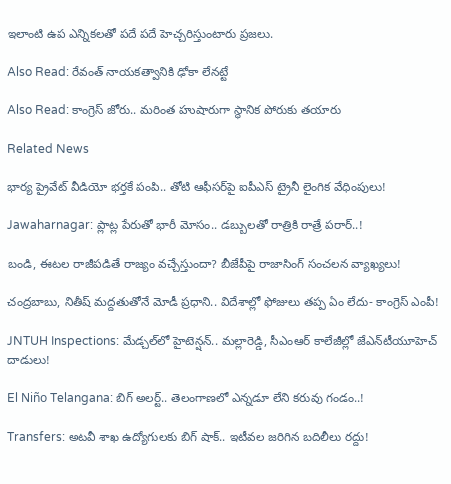ఇలాంటి ఉప ఎన్నికలతో పదే పదే హెచ్చరిస్తుంటారు ప్రజలు.

Also Read: రేవంత్ నాయకత్వానికి ఢోకా లేనట్టే

Also Read: కాంగ్రెస్ జోరు.. మరింత హుషారుగా స్థానిక పోరుకు తయారు

Related News

భార్య ప్రైవేట్ వీడియో భర్తకే పంపి.. తోటి ఆఫీసర్‌పై ఐపీఎస్ ట్రైనీ లైంగిక వేధింపులు!

Jawaharnagar: ప్లాట్ల పేరుతో భారీ మోసం.. డబ్బులతో రాత్రికి రాత్రే పరార్..!

బండి, ఈటల రాజీపడితే రాజ్యం వచ్చేస్తుందా? బీజేపీపై రాజాసింగ్ సంచలన వ్యాఖ్యలు!

చంద్రబాబు, నితీష్ మద్దతుతోనే మోడీ ప్రధాని.. విదేశాల్లో ఫోజులు తప్ప ఏం లేదు- కాంగ్రెస్ ఎంపీ!

JNTUH Inspections: మేడ్చల్‌లో హైటెన్షన్.. మల్లారెడ్డి, సీఎంఆర్ కాలేజీల్లో జేఎన్‌టీయూహెచ్ దాడులు!

El Niño Telangana: బిగ్ అలర్ట్.. తెలంగాణలో ఎన్నడూ లేని కరువు గండం..!

Transfers: అటవీ శాఖ ఉద్యోగులకు బిగ్ షాక్.. ఇటీవల జరిగిన బదిలీలు రద్దు!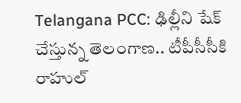Telangana PCC: ఢిల్లీని షేక్ చేస్తున్న తెలంగాణ.. టీపీసీసీకి రాహుల్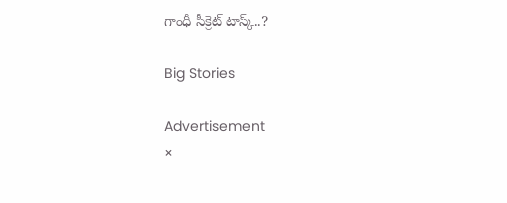గాంధీ సీక్రెట్ టాస్క్..?

Big Stories

Advertisement
×